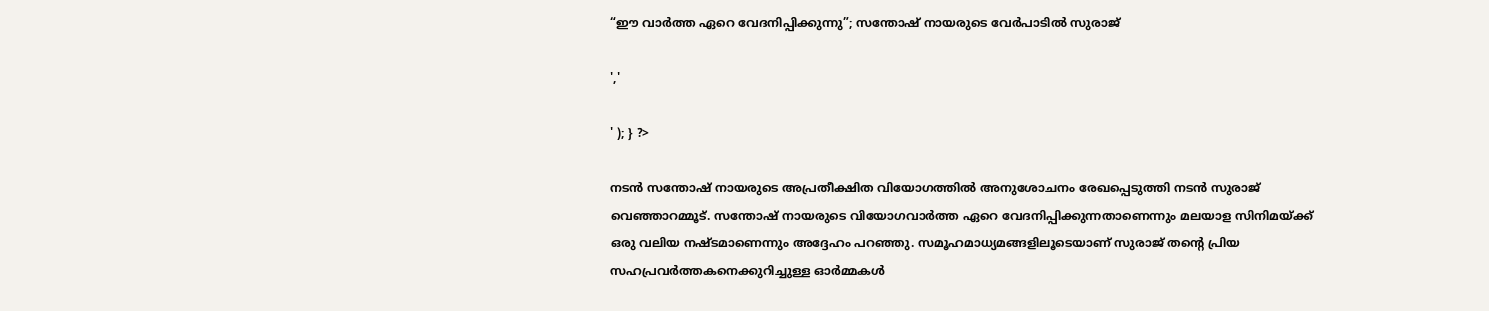“ഈ വാർത്ത ഏറെ വേദനിപ്പിക്കുന്നു”; സന്തോഷ് നായരുടെ വേർപാടിൽ സുരാജ്

','

' ); } ?>

നടൻ സന്തോഷ് നായരുടെ അപ്രതീക്ഷിത വിയോഗത്തിൽ അനുശോചനം രേഖപ്പെടുത്തി നടൻ സുരാജ് വെഞ്ഞാറമ്മൂട്. സന്തോഷ് നായരുടെ വിയോഗവാർത്ത ഏറെ വേദനിപ്പിക്കുന്നതാണെന്നും മലയാള സിനിമയ്ക്ക് ഒരു വലിയ നഷ്ടമാണെന്നും അദ്ദേഹം പറഞ്ഞു. സമൂഹമാധ്യമങ്ങളിലൂടെയാണ് സുരാജ് തന്റെ പ്രിയ സഹപ്രവർത്തകനെക്കുറിച്ചുള്ള ഓർമ്മകൾ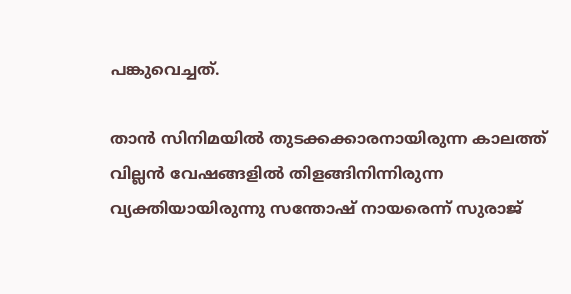പങ്കുവെച്ചത്.

താൻ സിനിമയിൽ തുടക്കക്കാരനായിരുന്ന കാലത്ത് വില്ലൻ വേഷങ്ങളിൽ തിളങ്ങിനിന്നിരുന്ന വ്യക്തിയായിരുന്നു സന്തോഷ് നായരെന്ന് സുരാജ്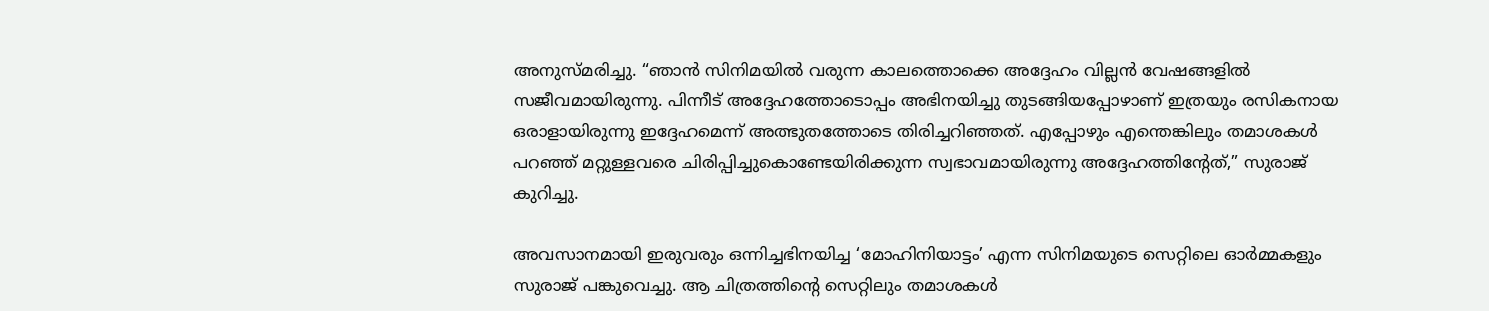അനുസ്മരിച്ചു. “ഞാൻ സിനിമയിൽ വരുന്ന കാലത്തൊക്കെ അദ്ദേഹം വില്ലൻ വേഷങ്ങളിൽ സജീവമായിരുന്നു. പിന്നീട് അദ്ദേഹത്തോടൊപ്പം അഭിനയിച്ചു തുടങ്ങിയപ്പോഴാണ് ഇത്രയും രസികനായ ഒരാളായിരുന്നു ഇദ്ദേഹമെന്ന് അത്ഭുതത്തോടെ തിരിച്ചറിഞ്ഞത്. എപ്പോഴും എന്തെങ്കിലും തമാശകൾ പറഞ്ഞ് മറ്റുള്ളവരെ ചിരിപ്പിച്ചുകൊണ്ടേയിരിക്കുന്ന സ്വഭാവമായിരുന്നു അദ്ദേഹത്തിന്റേത്,” സുരാജ് കുറിച്ചു.

അവസാനമായി ഇരുവരും ഒന്നിച്ചഭിനയിച്ച ‘മോഹിനിയാട്ടം’ എന്ന സിനിമയുടെ സെറ്റിലെ ഓർമ്മകളും സുരാജ് പങ്കുവെച്ചു. ആ ചിത്രത്തിന്റെ സെറ്റിലും തമാശകൾ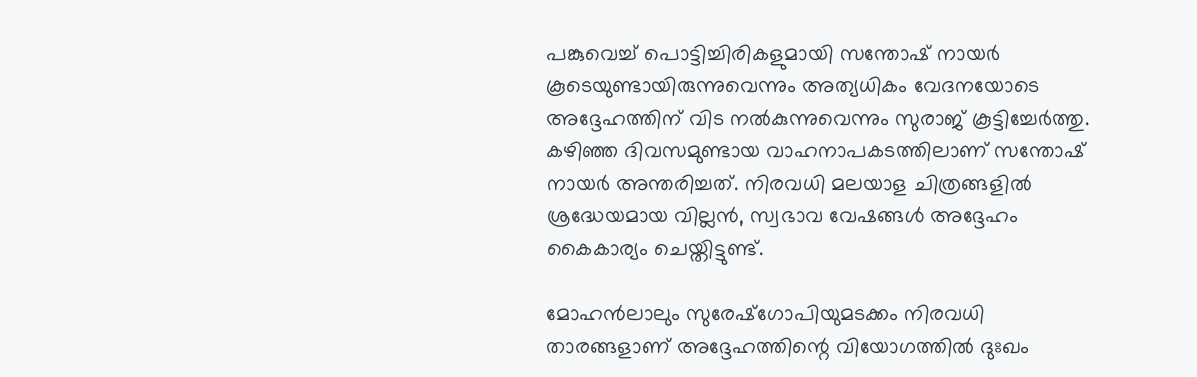പങ്കുവെച്ച് പൊട്ടിച്ചിരികളുമായി സന്തോഷ് നായർ കൂടെയുണ്ടായിരുന്നുവെന്നും അത്യധികം വേദനയോടെ അദ്ദേഹത്തിന് വിട നൽകുന്നുവെന്നും സുരാജ് കൂട്ടിച്ചേർത്തു. കഴിഞ്ഞ ദിവസമുണ്ടായ വാഹനാപകടത്തിലാണ് സന്തോഷ് നായർ അന്തരിച്ചത്. നിരവധി മലയാള ചിത്രങ്ങളിൽ ശ്രദ്ധേയമായ വില്ലൻ, സ്വഭാവ വേഷങ്ങൾ അദ്ദേഹം കൈകാര്യം ചെയ്തിട്ടുണ്ട്.

മോഹൻലാലും സുരേഷ്ഗോപിയുമടക്കം നിരവധി താരങ്ങളാണ് അദ്ദേഹത്തിന്റെ വിയോഗത്തിൽ ദുഃഖം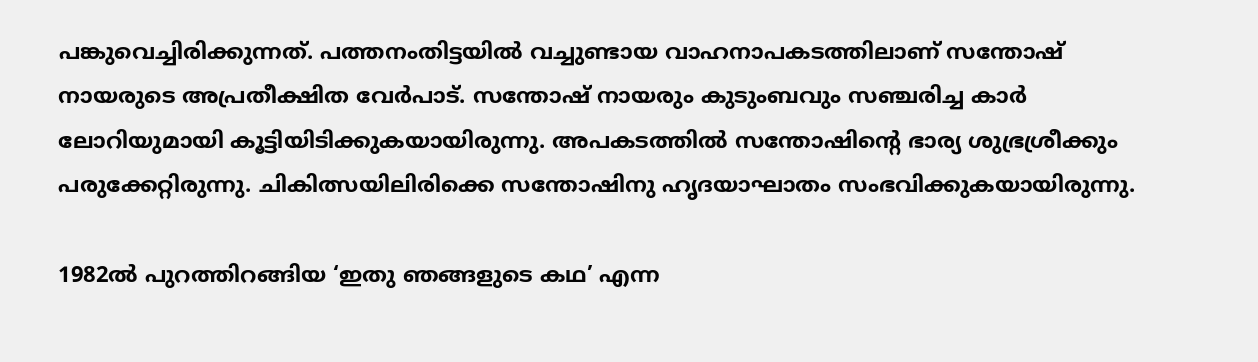പങ്കുവെച്ചിരിക്കുന്നത്. പത്തനംതിട്ടയിൽ വച്ചുണ്ടായ വാഹനാപകടത്തിലാണ് സന്തോഷ് നായരുടെ അപ്രതീക്ഷിത വേർപാട്. സന്തോഷ് നായരും കുടുംബവും സഞ്ചരിച്ച കാർ ലോറിയുമായി കൂട്ടിയിടിക്കുകയായിരുന്നു. അപകടത്തിൽ സന്തോഷിന്റെ ഭാര്യ ശുഭ്രശ്രീക്കും പരുക്കേറ്റിരുന്നു. ചികിത്സയിലിരിക്കെ സന്തോഷിനു ഹൃദയാഘാതം സംഭവിക്കുകയായിരുന്നു.

1982ൽ പുറത്തിറങ്ങിയ ‘ഇതു ഞങ്ങളുടെ കഥ’ എന്ന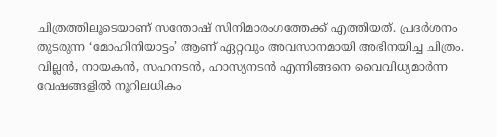ചിത്രത്തിലൂടെയാണ് സന്തോഷ് സിനിമാരംഗത്തേക്ക് എത്തിയത്. പ്രദർശനം തുടരുന്ന ‘മോഹിനിയാട്ടം’ ആണ് ഏറ്റവും അവസാനമായി അഭിനയിച്ച ചിത്രം. വില്ലൻ, നായകൻ, സഹനടൻ, ഹാസ്യനടൻ എന്നിങ്ങനെ വൈവിധ്യമാർന്ന വേഷങ്ങളിൽ നൂറിലധികം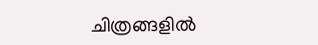ചിത്രങ്ങളിൽ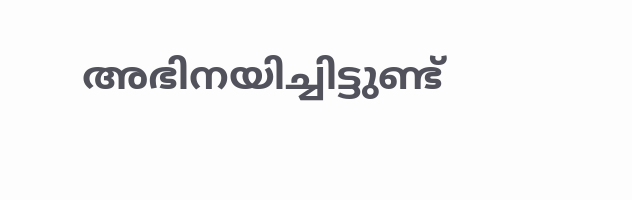അഭിനയിച്ചിട്ടുണ്ട്